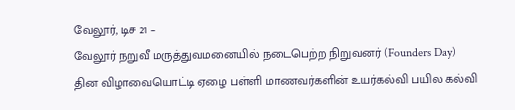வேலூர், டிச 21 –
வேலூர் நறுவீ மருத்துவமனையில் நடைபெற்ற நிறுவனர் (Founders Day) தின விழாவையொட்டி ஏழை பள்ளி மாணவர்களின் உயர்கல்வி பயில கல்வி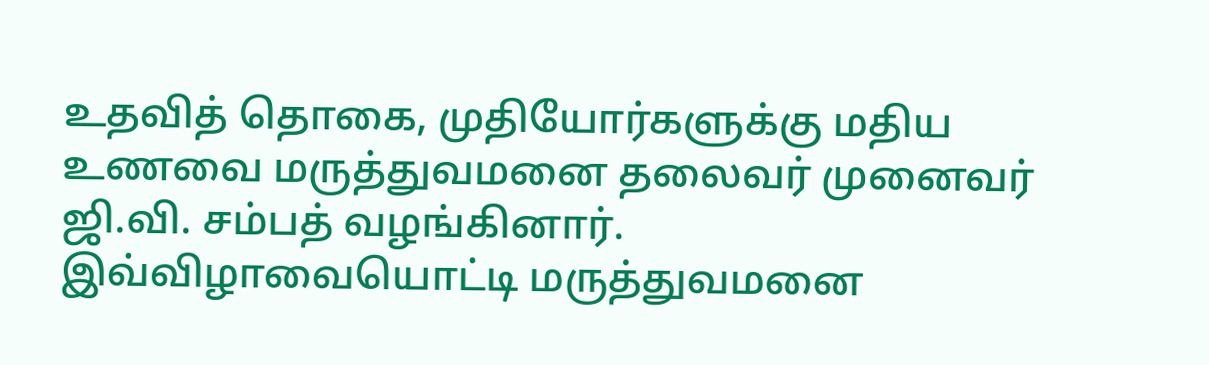உதவித் தொகை, முதியோர்களுக்கு மதிய உணவை மருத்துவமனை தலைவர் முனைவர் ஜி.வி. சம்பத் வழங்கினார்.
இவ்விழாவையொட்டி மருத்துவமனை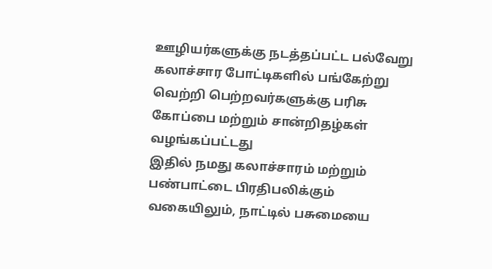ஊழியர்களுக்கு நடத்தப்பட்ட பல்வேறு கலாச்சார போட்டிகளில் பங்கேற்று வெற்றி பெற்றவர்களுக்கு பரிசு கோப்பை மற்றும் சான்றிதழ்கள் வழங்கப்பட்டது
இதில் நமது கலாச்சாரம் மற்றும் பண்பாட்டை பிரதிபலிக்கும் வகையிலும், நாட்டில் பசுமையை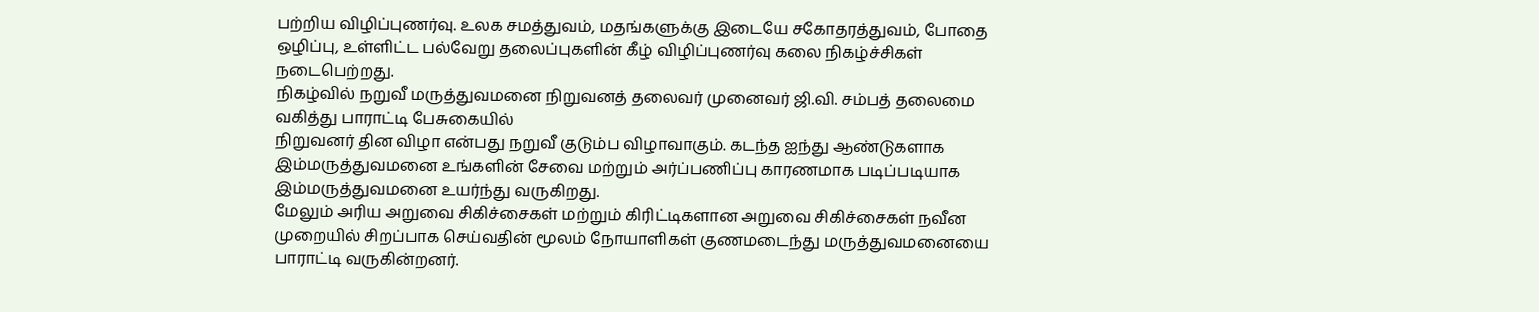பற்றிய விழிப்புணர்வு. உலக சமத்துவம், மதங்களுக்கு இடையே சகோதரத்துவம், போதை ஒழிப்பு, உள்ளிட்ட பல்வேறு தலைப்புகளின் கீழ் விழிப்புணர்வு கலை நிகழ்ச்சிகள் நடைபெற்றது.
நிகழ்வில் நறுவீ மருத்துவமனை நிறுவனத் தலைவர் முனைவர் ஜி.வி. சம்பத் தலைமை வகித்து பாராட்டி பேசுகையில்
நிறுவனர் தின விழா என்பது நறுவீ குடும்ப விழாவாகும். கடந்த ஐந்து ஆண்டுகளாக இம்மருத்துவமனை உங்களின் சேவை மற்றும் அர்ப்பணிப்பு காரணமாக படிப்படியாக இம்மருத்துவமனை உயர்ந்து வருகிறது.
மேலும் அரிய அறுவை சிகிச்சைகள் மற்றும் கிரிட்டிகளான அறுவை சிகிச்சைகள் நவீன முறையில் சிறப்பாக செய்வதின் மூலம் நோயாளிகள் குணமடைந்து மருத்துவமனையை பாராட்டி வருகின்றனர்.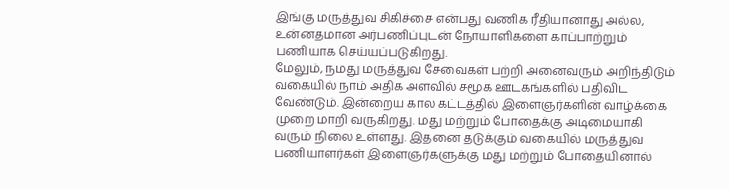இங்கு மருத்துவ சிகிச்சை என்பது வணிக ரீதியானாது அல்ல, உன்னதமான அர்பணிப்புடன் நோயாளிகளை காப்பாற்றும் பணியாக செய்யப்படுகிறது.
மேலும், நமது மருத்துவ சேவைகள் பற்றி அனைவரும் அறிந்திடும் வகையில் நாம் அதிக அளவில் சமூக ஊடகங்களில் பதிவிட வேண்டும். இன்றைய கால கட்டத்தில் இளைஞர்களின் வாழ்க்கை முறை மாறி வருகிறது. மது மற்றும் போதைக்கு அடிமையாகி வரும் நிலை உள்ளது. இதனை தடுக்கும் வகையில் மருத்துவ பணியாளர்கள் இளைஞர்களுக்கு மது மற்றும் போதையினால்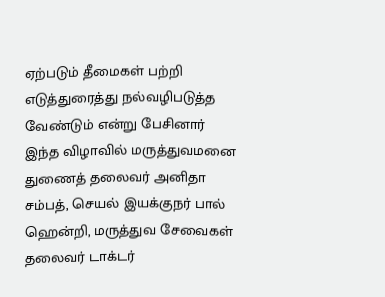ஏற்படும் தீமைகள் பற்றி எடுத்துரைத்து நல்வழிபடுத்த வேண்டும் என்று பேசினார்
இந்த விழாவில் மருத்துவமனை துணைத் தலைவர் அனிதா சம்பத், செயல் இயக்குநர் பால் ஹென்றி, மருத்துவ சேவைகள் தலைவர் டாக்டர்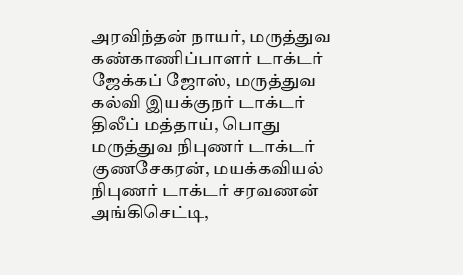அரவிந்தன் நாயர், மருத்துவ கண்காணிப்பாளர் டாக்டர் ஜேக்கப் ஜோஸ், மருத்துவ கல்வி இயக்குநர் டாக்டர் திலீப் மத்தாய், பொது மருத்துவ நிபுணர் டாக்டர் குணசேகரன், மயக்கவியல் நிபுணர் டாக்டர் சரவணன் அங்கிசெட்டி,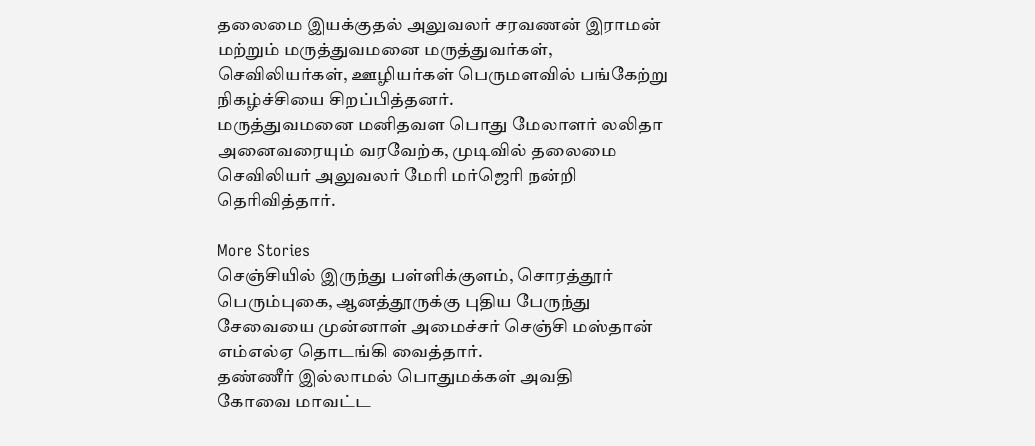தலைமை இயக்குதல் அலுவலர் சரவணன் இராமன் மற்றும் மருத்துவமனை மருத்துவர்கள், செவிலியர்கள், ஊழியர்கள் பெருமளவில் பங்கேற்று நிகழ்ச்சியை சிறப்பித்தனர்.
மருத்துவமனை மனிதவள பொது மேலாளர் லலிதா அனைவரையும் வரவேற்க, முடிவில் தலைமை செவிலியர் அலுவலர் மேரி மர்ஜெரி நன்றி தெரிவித்தார்.

More Stories
செஞ்சியில் இருந்து பள்ளிக்குளம், சொரத்தூர் பெரும்புகை, ஆனத்தூருக்கு புதிய பேருந்து சேவையை முன்னாள் அமைச்சர் செஞ்சி மஸ்தான் எம்எல்ஏ தொடங்கி வைத்தார்.
தண்ணீர் இல்லாமல் பொதுமக்கள் அவதி
கோவை மாவட்ட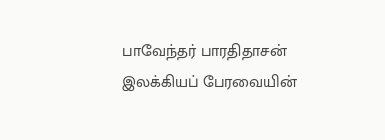பாவேந்தர் பாரதிதாசன் இலக்கியப் பேரவையின்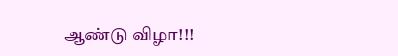ஆண்டு விழா!!!